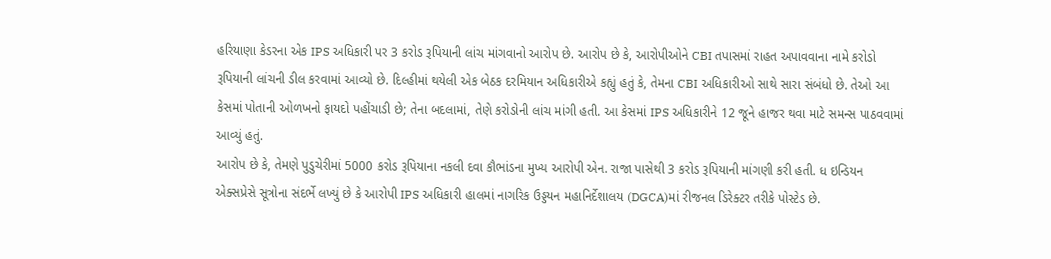હરિયાણા કેડરના એક IPS અધિકારી પર 3 કરોડ રૂપિયાની લાંચ માંગવાનો આરોપ છે. આરોપ છે કે, આરોપીઓને CBI તપાસમાં રાહત અપાવવાના નામે કરોડો રૂપિયાની લાંચની ડીલ કરવામાં આવ્યો છે. દિલ્હીમાં થયેલી એક બેઠક દરમિયાન અધિકારીએ કહ્યું હતું કે, તેમના CBI અધિકારીઓ સાથે સારા સંબંધો છે. તેઓ આ કેસમાં પોતાની ઓળખનો ફાયદો પહોંચાડી છે; તેના બદલામાં, તેણે કરોડોની લાંચ માંગી હતી. આ કેસમાં IPS અધિકારીને 12 જૂને હાજર થવા માટે સમન્સ પાઠવવામાં આવ્યું હતું.
આરોપ છે કે, તેમણે પુડુચેરીમાં 5000 કરોડ રૂપિયાના નકલી દવા કૌભાંડના મુખ્ય આરોપી એન. રાજા પાસેથી 3 કરોડ રૂપિયાની માંગણી કરી હતી. ધ ઇન્ડિયન એક્સપ્રેસે સૂત્રોના સંદર્ભે લખ્યું છે કે આરોપી IPS અધિકારી હાલમાં નાગરિક ઉડ્ડયન મહાનિર્દેશાલય (DGCA)માં રીજનલ ડિરેક્ટર તરીકે પોસ્ટેડ છે.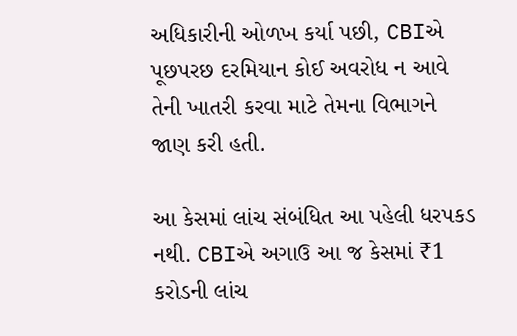અધિકારીની ઓળખ કર્યા પછી, CBIએ પૂછપરછ દરમિયાન કોઈ અવરોધ ન આવે તેની ખાતરી કરવા માટે તેમના વિભાગને જાણ કરી હતી.

આ કેસમાં લાંચ સંબંધિત આ પહેલી ધરપકડ નથી. CBIએ અગાઉ આ જ કેસમાં ₹1 કરોડની લાંચ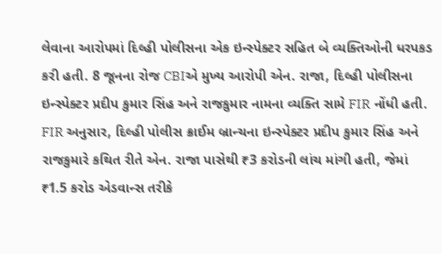લેવાના આરોપમાં દિલ્હી પોલીસના એક ઇન્સ્પેક્ટર સહિત બે વ્યક્તિઓની ધરપકડ કરી હતી. 8 જૂનના રોજ CBIએ મુખ્ય આરોપી એન. રાજા, દિલ્હી પોલીસના ઇન્સ્પેક્ટર પ્રદીપ કુમાર સિંહ અને રાજકુમાર નામના વ્યક્તિ સામે FIR નોંધી હતી. FIR અનુસાર, દિલ્હી પોલીસ ક્રાઈમ બ્રાન્ચના ઇન્સ્પેક્ટર પ્રદીપ કુમાર સિંહ અને રાજકુમારે કથિત રીતે એન. રાજા પાસેથી ₹3 કરોડની લાંચ માંગી હતી, જેમાં ₹1.5 કરોડ એડવાન્સ તરીકે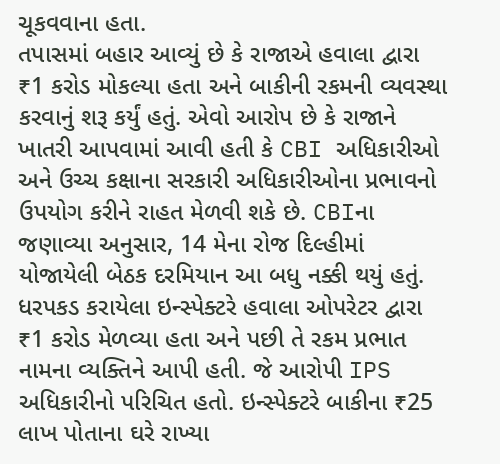ચૂકવવાના હતા.
તપાસમાં બહાર આવ્યું છે કે રાજાએ હવાલા દ્વારા ₹1 કરોડ મોકલ્યા હતા અને બાકીની રકમની વ્યવસ્થા કરવાનું શરૂ કર્યું હતું. એવો આરોપ છે કે રાજાને ખાતરી આપવામાં આવી હતી કે CBI અધિકારીઓ અને ઉચ્ચ કક્ષાના સરકારી અધિકારીઓના પ્રભાવનો ઉપયોગ કરીને રાહત મેળવી શકે છે. CBIના જણાવ્યા અનુસાર, 14 મેના રોજ દિલ્હીમાં યોજાયેલી બેઠક દરમિયાન આ બધુ નક્કી થયું હતું. ધરપકડ કરાયેલા ઇન્સ્પેક્ટરે હવાલા ઓપરેટર દ્વારા ₹1 કરોડ મેળવ્યા હતા અને પછી તે રકમ પ્રભાત નામના વ્યક્તિને આપી હતી. જે આરોપી IPS અધિકારીનો પરિચિત હતો. ઇન્સ્પેક્ટરે બાકીના ₹25 લાખ પોતાના ઘરે રાખ્યા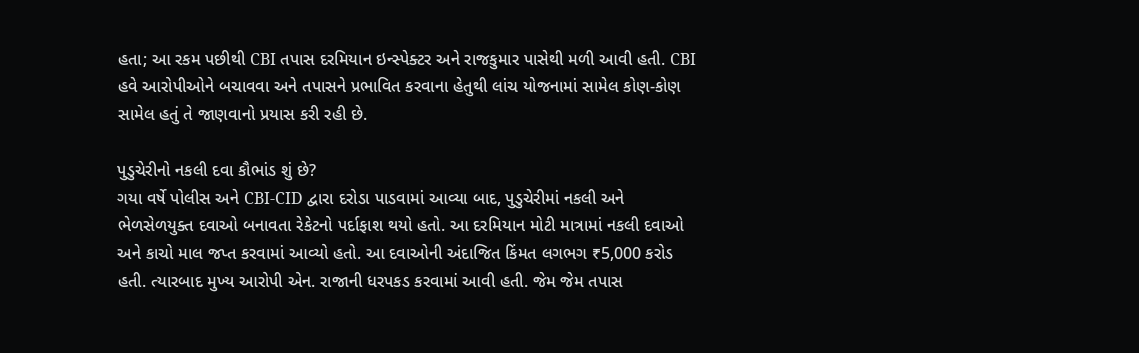હતા; આ રકમ પછીથી CBI તપાસ દરમિયાન ઇન્સ્પેક્ટર અને રાજકુમાર પાસેથી મળી આવી હતી. CBI હવે આરોપીઓને બચાવવા અને તપાસને પ્રભાવિત કરવાના હેતુથી લાંચ યોજનામાં સામેલ કોણ-કોણ સામેલ હતું તે જાણવાનો પ્રયાસ કરી રહી છે.

પુડુચેરીનો નકલી દવા કૌભાંડ શું છે?
ગયા વર્ષે પોલીસ અને CBI-CID દ્વારા દરોડા પાડવામાં આવ્યા બાદ, પુડુચેરીમાં નકલી અને ભેળસેળયુક્ત દવાઓ બનાવતા રેકેટનો પર્દાફાશ થયો હતો. આ દરમિયાન મોટી માત્રામાં નકલી દવાઓ અને કાચો માલ જપ્ત કરવામાં આવ્યો હતો. આ દવાઓની અંદાજિત કિંમત લગભગ ₹5,000 કરોડ હતી. ત્યારબાદ મુખ્ય આરોપી એન. રાજાની ધરપકડ કરવામાં આવી હતી. જેમ જેમ તપાસ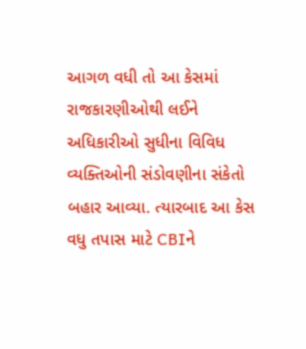આગળ વધી તો આ કેસમાં રાજકારણીઓથી લઈને અધિકારીઓ સુધીના વિવિધ વ્યક્તિઓની સંડોવણીના સંકેતો બહાર આવ્યા. ત્યારબાદ આ કેસ વધુ તપાસ માટે CBIને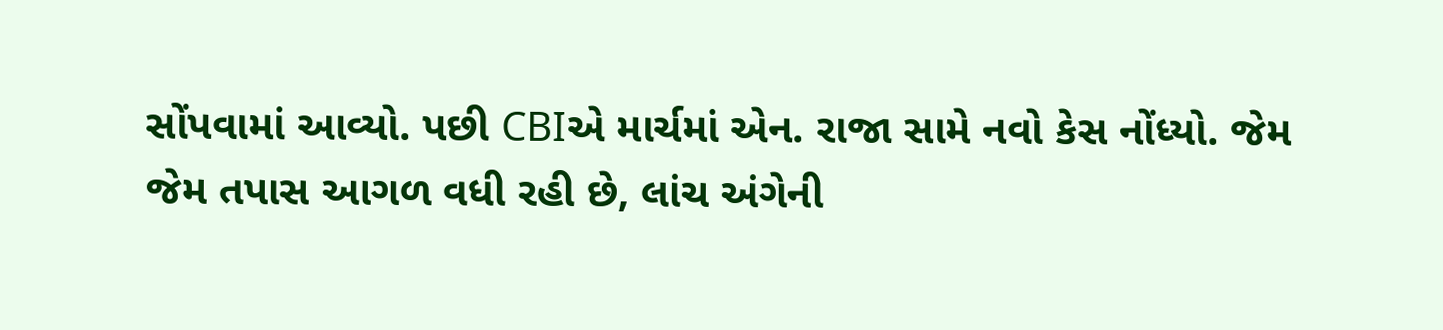સોંપવામાં આવ્યો. પછી CBIએ માર્ચમાં એન. રાજા સામે નવો કેસ નોંધ્યો. જેમ જેમ તપાસ આગળ વધી રહી છે, લાંચ અંગેની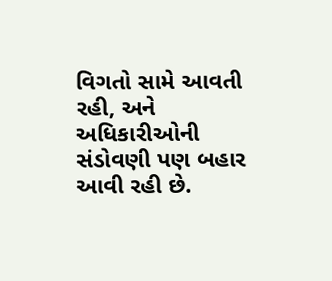વિગતો સામે આવતી રહી, અને અધિકારીઓની સંડોવણી પણ બહાર આવી રહી છે.